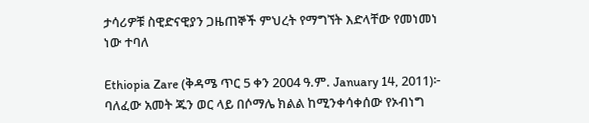ታሳሪዎቹ ስዊድናዊያን ጋዜጠኞች ምህረት የማግኘት እድላቸው የመነመነ ነው ተባለ

Ethiopia Zare (ቅዳሜ ጥር 5 ቀን 2004 ዓ.ም. January 14, 2011)፦ ባለፈው አመት ጁን ወር ላይ በሶማሌ ክልል ከሚንቀሳቀሰው የኦብነግ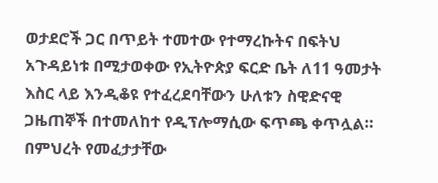ወታደሮች ጋር በጥይት ተመተው የተማረኩትና በፍትህ አጉዳይነቱ በሚታወቀው የኢትዮጵያ ፍርድ ቤት ለ11 ዓመታት እስር ላይ እንዲቆዩ የተፈረደባቸውን ሁለቱን ስዊድናዊ ጋዜጠኞች በተመለከተ የዲፕሎማሲው ፍጥጫ ቀጥሏል። በምህረት የመፈታታቸው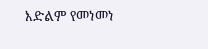እድልም የመነመነ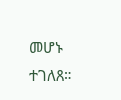መሆኑ ተገለጸ።